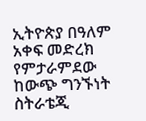ኢትዮጵያ በዓለም አቀፍ መድረክ የምታራምደው ከውጭ ግንኙነት ስትራቴጂ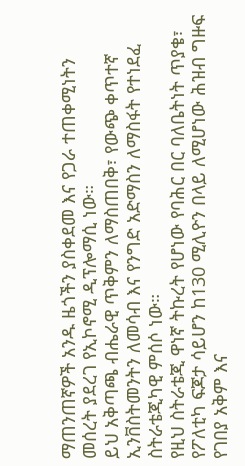ማጠንጠኛዎች አንዱ ዜጎችን ያስቀደመ እና የጋራ ተጠቀሚነትን መሰረት ያደረገ የኢኮኖሚ ዲፕሎማሲ ነው።
ይህ አቅጣጫ ብሔራዊ ጥቅምን ለማስጠበቅ፣ የውጭ ቀጥተኛ ኢንቨስትመንትን ለመሳብ እና የንግድ አድማስን ለማስፋት የተነደፈ ስትራቴጂካዊ ምሰሶ ነው።
የዚህ ስትራቴጂ ዋነኛ ትኩረት የሆነው የባሕር በር ባለቤትነት ጥያቄ፣ የፖለቲካ ፍጆታ ሳይሆን ከ130 ሚሊዮን በላይ ለሚሆነው ሕዝብ ግዙፍ የገበያ አቅም እና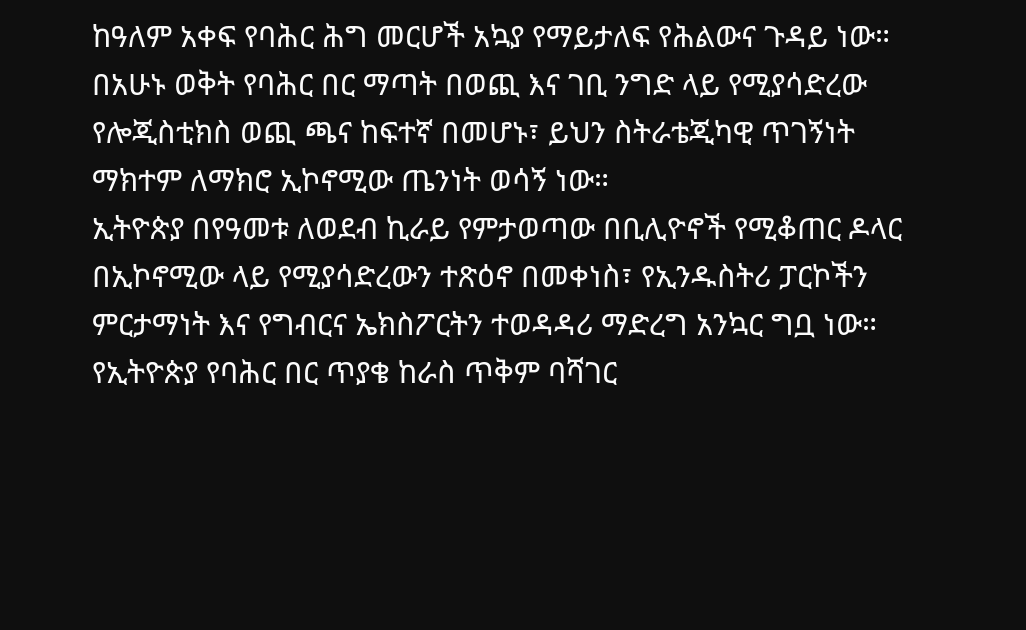ከዓለም አቀፍ የባሕር ሕግ መርሆች አኳያ የማይታለፍ የሕልውና ጉዳይ ነው።
በአሁኑ ወቅት የባሕር በር ማጣት በወጪ እና ገቢ ንግድ ላይ የሚያሳድረው የሎጂስቲክስ ወጪ ጫና ከፍተኛ በመሆኑ፣ ይህን ስትራቴጂካዊ ጥገኝነት ማክተም ለማክሮ ኢኮኖሚው ጤንነት ወሳኝ ነው።
ኢትዮጵያ በየዓመቱ ለወደብ ኪራይ የምታወጣው በቢሊዮኖች የሚቆጠር ዶላር በኢኮኖሚው ላይ የሚያሳድረውን ተጽዕኖ በመቀነስ፣ የኢንዱስትሪ ፓርኮችን ምርታማነት እና የግብርና ኤክስፖርትን ተወዳዳሪ ማድረግ አንኳር ግቧ ነው።
የኢትዮጵያ የባሕር በር ጥያቄ ከራስ ጥቅም ባሻገር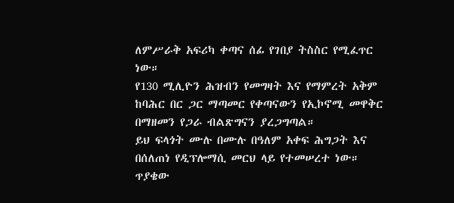ለምሥራቅ አፍሪካ ቀጣና ሰፊ የገበያ ትስስር የሚፈጥር ነው።
የ130 ሚሊዮን ሕዝብን የመግዛት እና የማምረት አቅም ከባሕር በር ጋር ማጣመር የቀጣናውን የኢኮኖሚ መዋቅር በማዘመን የጋራ ብልጽግናን ያረጋግጣል።
ይህ ፍላጎት ሙሉ በሙሉ በዓለም አቀፍ ሕግጋት እና በሰለጠነ የዲፕሎማሲ መርህ ላይ የተመሠረተ ነው።
ጥያቄው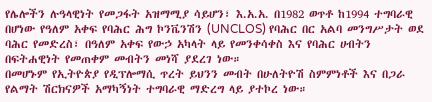የሌሎችን ሉዓላዊነት የመጋፋት አዝማሚያ ሳይሆን፣ እ.አ.አ. በ1982 ወጥቶ ከ1994 ተግባራዊ በሆነው የዓለም አቀፍ የባሕር ሕግ ኮንቬንሽን (UNCLOS) የባሕር በር አልባ መንግሥታት ወደ ባሕር የመድረስ፣ በዓለም አቀፍ የውኃ አካላት ላይ የመንቀሳቀስ እና የባሕር ሀብትን በፍትሐዊነት የመጠቀም መብትን መነሻ ያደረገ ነው።
በመሆኑም የኢትዮጵያ የዲፕሎማሲ ጥረት ይህንን መብት በሁለትዮሽ ስምምነቶች እና በጋራ የልማት ሽርክናዎች አማካኝነት ተግባራዊ ማድረግ ላይ ያተኮረ ነው።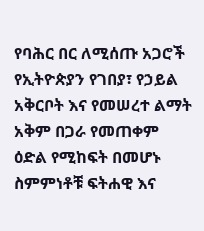የባሕር በር ለሚሰጡ አጋሮች የኢትዮጵያን የገበያ፣ የኃይል አቅርቦት እና የመሠረተ ልማት አቅም በጋራ የመጠቀም ዕድል የሚከፍት በመሆኑ ስምምነቶቹ ፍትሐዊ እና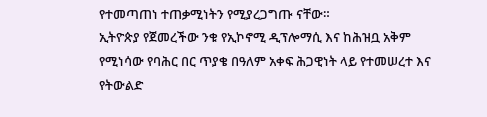የተመጣጠነ ተጠቃሚነትን የሚያረጋግጡ ናቸው።
ኢትዮጵያ የጀመረችው ንቁ የኢኮኖሚ ዲፕሎማሲ እና ከሕዝቧ አቅም የሚነሳው የባሕር በር ጥያቄ በዓለም አቀፍ ሕጋዊነት ላይ የተመሠረተ እና የትውልድ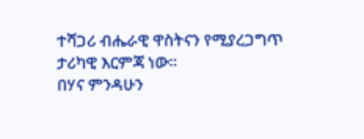ተሻጋሪ ብሔራዊ ዋስትናን የሚያረጋግጥ ታሪካዊ እርምጃ ነው።
በሃና ምንዳሁን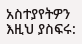አስተያየትዎን እዚህ ያስፍሩ: